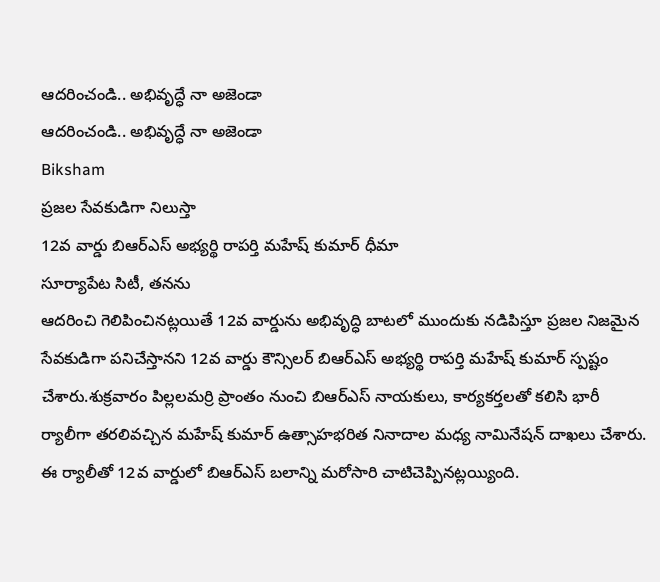ఆదరించండి.. అభివృద్ధే నా అజెండా
ఆదరించండి.. అభివృద్ధే నా అజెండా
Biksham
ప్రజల సేవకుడిగా నిలుస్తా
12వ వార్డు బిఆర్ఎస్ అభ్యర్థి రాపర్తి మహేష్ కుమార్ ధీమా
సూర్యాపేట సిటీ, తనను
ఆదరించి గెలిపించినట్లయితే 12వ వార్డును అభివృద్ధి బాటలో ముందుకు నడిపిస్తూ ప్రజల నిజమైన సేవకుడిగా పనిచేస్తానని 12వ వార్డు కౌన్సిలర్ బిఆర్ఎస్ అభ్యర్థి రాపర్తి మహేష్ కుమార్ స్పష్టం చేశారు.శుక్రవారం పిల్లలమర్రి ప్రాంతం నుంచి బిఆర్ఎస్ నాయకులు, కార్యకర్తలతో కలిసి భారీ ర్యాలీగా తరలివచ్చిన మహేష్ కుమార్ ఉత్సాహభరిత నినాదాల మధ్య నామినేషన్ దాఖలు చేశారు. ఈ ర్యాలీతో 12వ వార్డులో బిఆర్ఎస్ బలాన్ని మరోసారి చాటిచెప్పినట్లయ్యింది.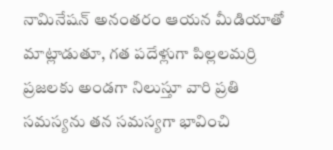నామినేషన్ అనంతరం ఆయన మీడియాతో మాట్లాడుతూ, గత పదేళ్లుగా పిల్లలమర్రి ప్రజలకు అండగా నిలుస్తూ వారి ప్రతి సమస్యను తన సమస్యగా భావించి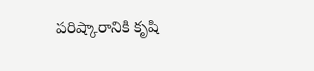పరిష్కారానికి కృషి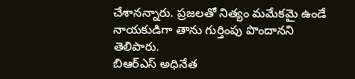చేశానన్నారు. ప్రజలతో నిత్యం మమేకమై ఉండే నాయకుడిగా తాను గుర్తింపు పొందానని తెలిపారు.
బిఆర్ఎస్ అధినేత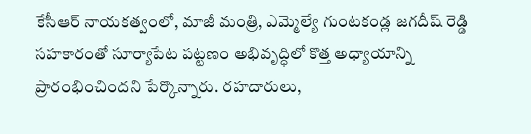కేసీఆర్ నాయకత్వంలో, మాజీ మంత్రి, ఎమ్మెల్యే గుంటకండ్ల జగదీష్ రెడ్డి సహకారంతో సూర్యాపేట పట్టణం అభివృద్ధిలో కొత్త అధ్యాయాన్ని ప్రారంభించిందని పేర్కొన్నారు. రహదారులు,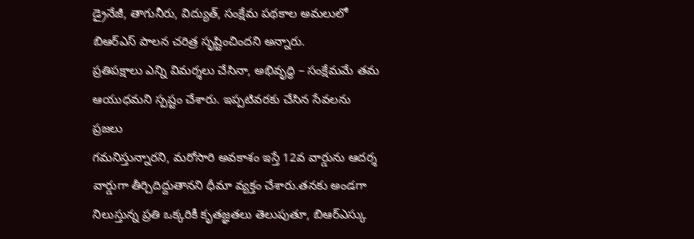డ్రైనేజీ, తాగునీరు, విద్యుత్, సంక్షేమ పథకాల అమలులో బిఆర్ఎస్ పాలన చరిత్ర సృష్టించిందని అన్నారు.
ప్రతిపక్షాలు ఎన్ని విమర్శలు చేసినా, అభివృద్ధి – సంక్షేమమే తమ ఆయుధమని స్పష్టం చేశారు. ఇప్పటివరకు చేసిన సేవలను ప్రజలు
గమనిస్తున్నారని, మరోసారి అవకాశం ఇస్తే 12వ వార్డును ఆదర్శ వార్డుగా తీర్చిదిద్దుతానని ధీమా వ్యక్తం చేశారు.తనకు అండగా నిలుస్తున్న ప్రతి ఒక్కరికీ కృతజ్ఞతలు తెలుపుతూ, బిఆర్ఎస్కు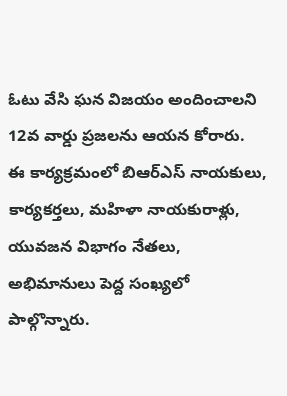ఓటు వేసి ఘన విజయం అందించాలని 12వ వార్డు ప్రజలను ఆయన కోరారు.
ఈ కార్యక్రమంలో బిఆర్ఎస్ నాయకులు, కార్యకర్తలు, మహిళా నాయకురాళ్లు, యువజన విభాగం నేతలు, అభిమానులు పెద్ద సంఖ్యలో పాల్గొన్నారు.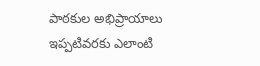పాఠకుల అభిప్రాయాలు
ఇప్పటివరకు ఎలాంటి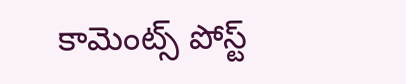కామెంట్స్ పోస్ట్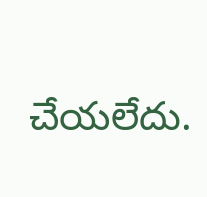చేయలేదు.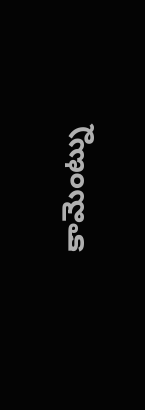కామెంట్ను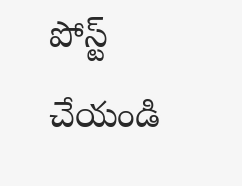పోస్ట్ చేయండి